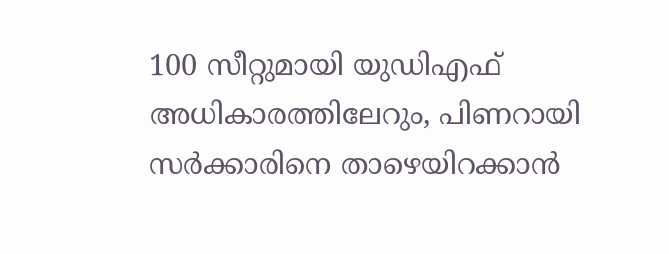100 സീറ്റുമായി യുഡിഎഫ് അധികാരത്തിലേറും, പിണറായി സർക്കാരിനെ താഴെയിറക്കാൻ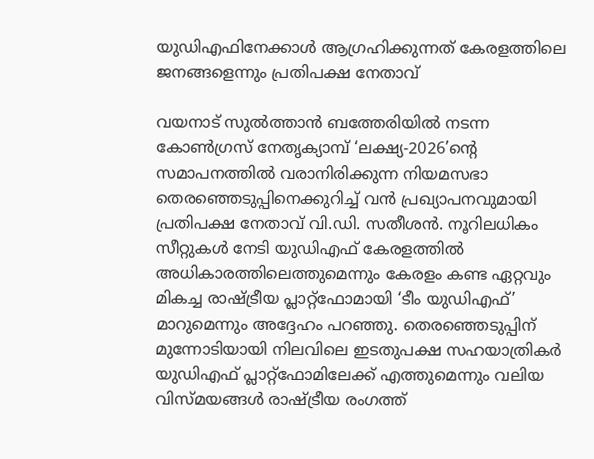യുഡിഎഫിനേക്കാൾ ആഗ്രഹിക്കുന്നത് കേരളത്തിലെ ജനങ്ങളെന്നും പ്രതിപക്ഷ നേതാവ്

വയനാട് സുൽത്താൻ ബത്തേരിയിൽ നടന്ന കോൺഗ്രസ് നേതൃക്യാമ്പ് ‘ലക്ഷ്യ-2026’ന്റെ സമാപനത്തിൽ വരാനിരിക്കുന്ന നിയമസഭാ തെരഞ്ഞെടുപ്പിനെക്കുറിച്ച് വൻ പ്രഖ്യാപനവുമായി പ്രതിപക്ഷ നേതാവ് വി.ഡി. സതീശൻ. നൂറിലധികം സീറ്റുകൾ നേടി യുഡിഎഫ് കേരളത്തിൽ അധികാരത്തിലെത്തുമെന്നും കേരളം കണ്ട ഏറ്റവും മികച്ച രാഷ്ട്രീയ പ്ലാറ്റ്‌ഫോമായി ‘ടീം യുഡിഎഫ്’ മാറുമെന്നും അദ്ദേഹം പറഞ്ഞു. തെരഞ്ഞെടുപ്പിന് മുന്നോടിയായി നിലവിലെ ഇടതുപക്ഷ സഹയാത്രികർ യുഡിഎഫ് പ്ലാറ്റ്‌ഫോമിലേക്ക് എത്തുമെന്നും വലിയ വിസ്മയങ്ങൾ രാഷ്ട്രീയ രംഗത്ത്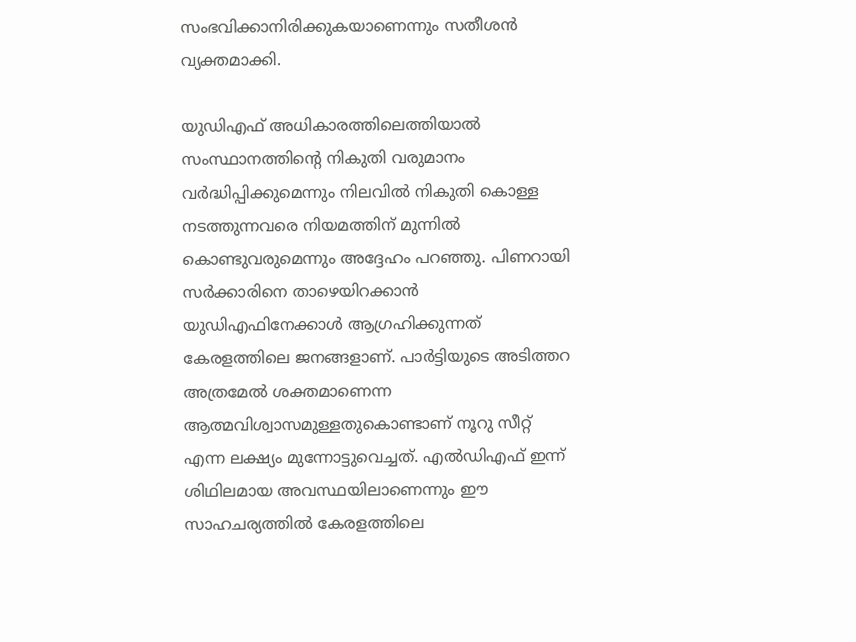സംഭവിക്കാനിരിക്കുകയാണെന്നും സതീശൻ വ്യക്തമാക്കി.

യുഡിഎഫ് അധികാരത്തിലെത്തിയാൽ സംസ്ഥാനത്തിന്റെ നികുതി വരുമാനം വർദ്ധിപ്പിക്കുമെന്നും നിലവിൽ നികുതി കൊള്ള നടത്തുന്നവരെ നിയമത്തിന് മുന്നിൽ കൊണ്ടുവരുമെന്നും അദ്ദേഹം പറഞ്ഞു. പിണറായി സർക്കാരിനെ താഴെയിറക്കാൻ യുഡിഎഫിനേക്കാൾ ആഗ്രഹിക്കുന്നത് കേരളത്തിലെ ജനങ്ങളാണ്. പാർട്ടിയുടെ അടിത്തറ അത്രമേൽ ശക്തമാണെന്ന ആത്മവിശ്വാസമുള്ളതുകൊണ്ടാണ് നൂറു സീറ്റ് എന്ന ലക്ഷ്യം മുന്നോട്ടുവെച്ചത്. എൽഡിഎഫ് ഇന്ന് ശിഥിലമായ അവസ്ഥയിലാണെന്നും ഈ സാഹചര്യത്തിൽ കേരളത്തിലെ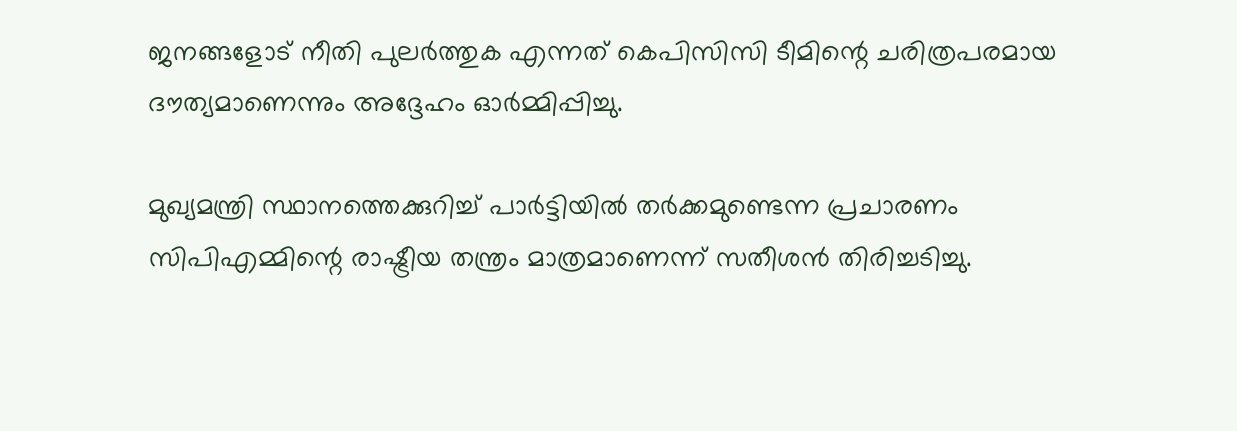ജനങ്ങളോട് നീതി പുലർത്തുക എന്നത് കെപിസിസി ടീമിന്റെ ചരിത്രപരമായ ദൗത്യമാണെന്നും അദ്ദേഹം ഓർമ്മിപ്പിച്ചു.

മുഖ്യമന്ത്രി സ്ഥാനത്തെക്കുറിച്ച് പാർട്ടിയിൽ തർക്കമുണ്ടെന്ന പ്രചാരണം സിപിഎമ്മിന്റെ രാഷ്ട്രീയ തന്ത്രം മാത്രമാണെന്ന് സതീശൻ തിരിച്ചടിച്ചു.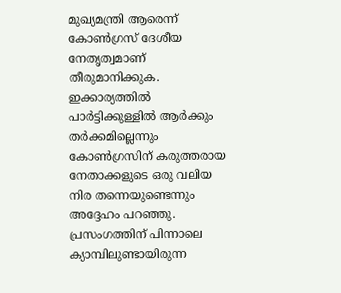മുഖ്യമന്ത്രി ആരെന്ന് കോൺഗ്രസ് ദേശീയ നേതൃത്വമാണ് തീരുമാനിക്കുക. ഇക്കാര്യത്തിൽ പാർട്ടിക്കുള്ളിൽ ആർക്കും തർക്കമില്ലെന്നും കോൺഗ്രസിന് കരുത്തരായ നേതാക്കളുടെ ഒരു വലിയ നിര തന്നെയുണ്ടെന്നും അദ്ദേഹം പറഞ്ഞു. പ്രസംഗത്തിന് പിന്നാലെ ക്യാമ്പിലുണ്ടായിരുന്ന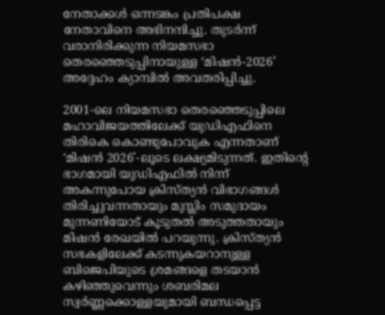നേതാക്കൾ ഒന്നടങ്കം പ്രതിപക്ഷ നേതാവിനെ അഭിനന്ദിച്ചു. തുടർന്ന് വരാനിരിക്കുന്ന നിയമസഭാ തെരഞ്ഞെടുപ്പിനായുള്ള ‘മിഷൻ-2026’ അദ്ദേഹം ക്യാമ്പിൽ അവതരിപ്പിച്ചു.

2001-ലെ നിയമസഭാ തെരഞ്ഞെടുപ്പിലെ മഹാവിജയത്തിലേക്ക് യുഡിഎഫിനെ തിരികെ കൊണ്ടുപോവുക എന്നതാണ് ‘മിഷൻ 2026’-ലൂടെ ലക്ഷ്യമിടുന്നത്. ഇതിന്റെ ഭാഗമായി യുഡിഎഫിൽ നിന്ന് അകന്നുപോയ ക്രിസ്ത്യൻ വിഭാഗങ്ങൾ തിരിച്ചുവന്നതായും മുസ്ലിം സമുദായം മുന്നണിയോട് കൂടുതൽ അടുത്തതായും മിഷൻ രേഖയിൽ പറയുന്നു. ക്രിസ്ത്യൻ സഭകളിലേക്ക് കടന്നുകയറാനുള്ള ബിജെപിയുടെ ശ്രമങ്ങളെ തടയാൻ കഴിഞ്ഞുവെന്നും ശബരിമല സ്വർണ്ണക്കൊള്ളയുമായി ബന്ധപ്പെട്ട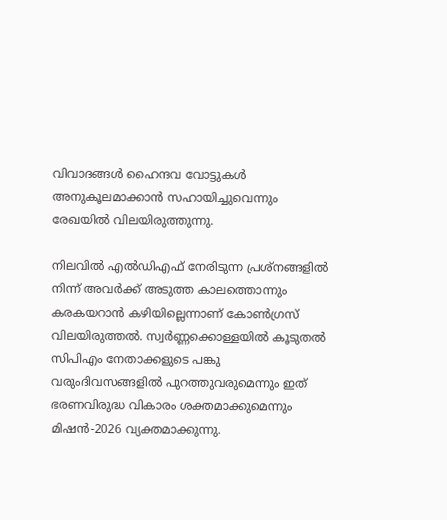വിവാദങ്ങൾ ഹൈന്ദവ വോട്ടുകൾ അനുകൂലമാക്കാൻ സഹായിച്ചുവെന്നും രേഖയിൽ വിലയിരുത്തുന്നു.

നിലവിൽ എൽഡിഎഫ് നേരിടുന്ന പ്രശ്നങ്ങളിൽ നിന്ന് അവർക്ക് അടുത്ത കാലത്തൊന്നും കരകയറാൻ കഴിയില്ലെന്നാണ് കോൺഗ്രസ് വിലയിരുത്തൽ. സ്വർണ്ണക്കൊള്ളയിൽ കൂടുതൽ സിപിഎം നേതാക്കളുടെ പങ്കു വരുംദിവസങ്ങളിൽ പുറത്തുവരുമെന്നും ഇത് ഭരണവിരുദ്ധ വികാരം ശക്തമാക്കുമെന്നും മിഷൻ-2026 വ്യക്തമാക്കുന്നു.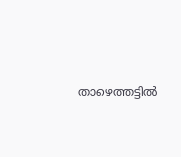താഴെത്തട്ടിൽ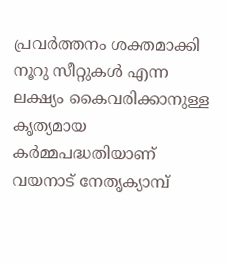പ്രവർത്തനം ശക്തമാക്കി നൂറു സീറ്റുകൾ എന്ന ലക്ഷ്യം കൈവരിക്കാനുള്ള കൃത്യമായ കർമ്മപദ്ധതിയാണ് വയനാട് നേതൃക്യാമ്പ്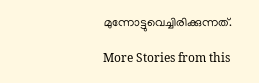മുന്നോട്ടുവെച്ചിരിക്കുന്നത്.

More Stories from this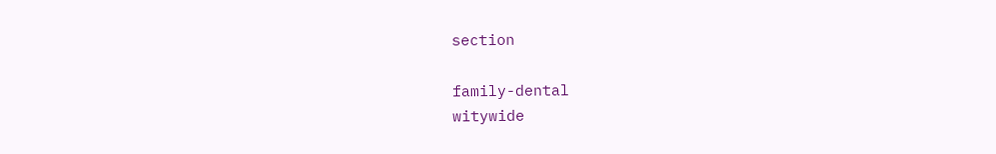section

family-dental
witywide